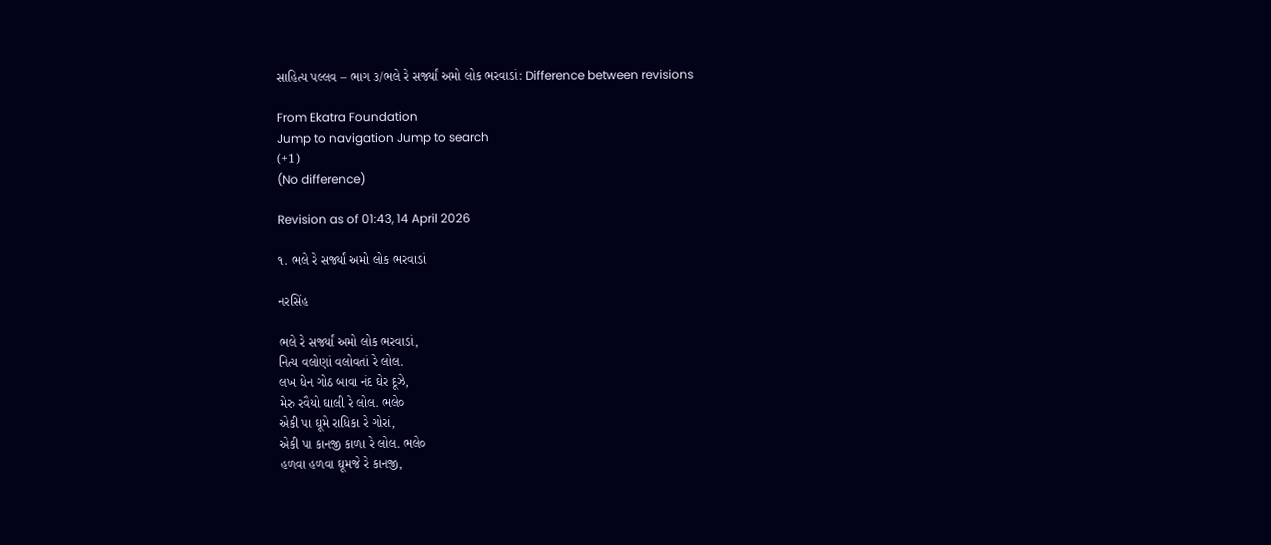સાહિત્ય પલ્લવ – ભાગ ૩/ભલે રે સર્જ્યાં અમો લોક ભરવાડાં: Difference between revisions

From Ekatra Foundation
Jump to navigation Jump to search
(+1)
(No difference)

Revision as of 01:43, 14 April 2026

૧. ભલે રે સર્જ્યાં અમો લોક ભરવાડાં

નરસિંહ

ભલે રે સર્જ્યાં અમો લોક ભરવાડાં,
નિત્ય વલોણાં વલોવતાં રે લોલ.
લખ ધેન ગોઠ બાવા નંદ ઘેર દૂઝે,
મેરુ રવૈયો ઘાલી રે લોલ. ભલે૦
એકી પા ઘૂમે રાધિકા રે ગોરાં,
એકી પા કાનજી કાળા રે લોલ. ભલે૦
હળવા હળવા ઘૂમજે રે કાનજી,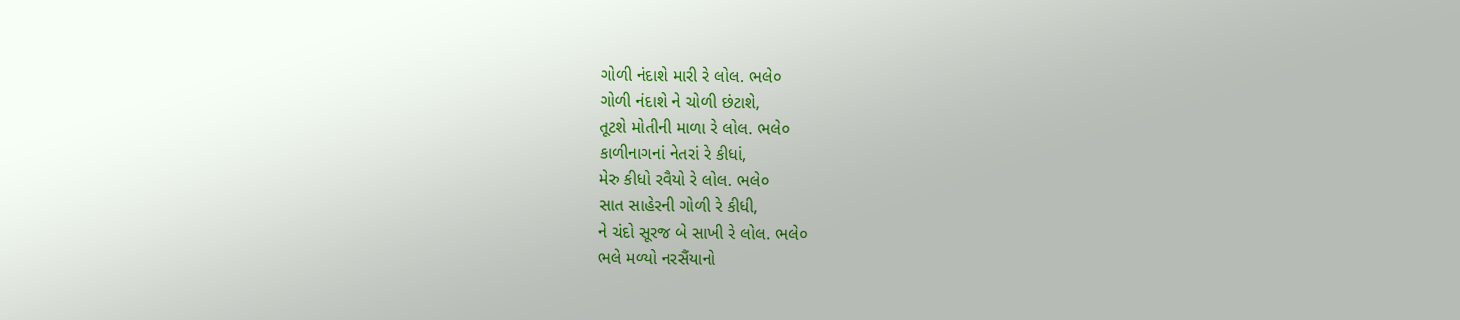ગોળી નંદાશે મારી રે લોલ. ભલે૦
ગોળી નંદાશે ને ચોળી છંટાશે,
તૂટશે મોતીની માળા રે લોલ. ભલે૦
કાળીનાગનાં નેતરાં રે કીધાં,
મેરુ કીધો રવૈયો રે લોલ. ભલે૦
સાત સાહેરની ગોળી રે કીધી,
ને ચંદો સૂરજ બે સાખી રે લોલ. ભલે૦
ભલે મળ્યો નરસૈંયાનો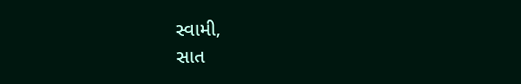સ્વામી,
સાત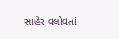સાહેર વલોવતાં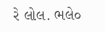રે લોલ. ભલે૦